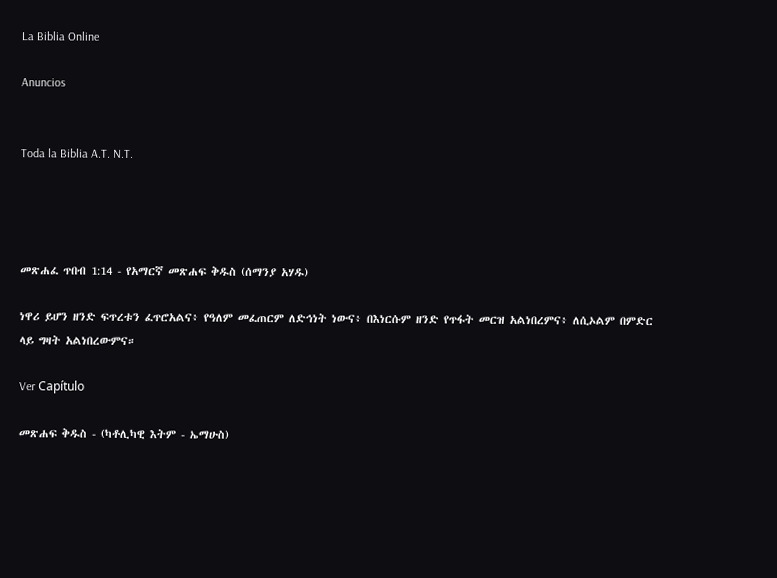La Biblia Online

Anuncios


Toda la Biblia A.T. N.T.




መጽሐፈ ጥበብ 1:14 - የአማርኛ መጽሐፍ ቅዱስ (ሰማንያ አሃዱ)

ነዋሪ ይሆን ዘንድ ፍጥረቱን ፈጥሮአልና፥ የዓለም መፈጠርም ለድኅነት ነውና፥ በእነርሱም ዘንድ የጥፋት መርዝ አልነበረምና፥ ለሲኦልም በምድር ላይ ግዛት አልነበረውምና።

Ver Capítulo

መጽሐፍ ቅዱስ - (ካቶሊካዊ እትም - ኤማሁስ)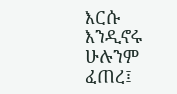እርሱ እንዲኖሩ ሁሉንም ፈጠረ፤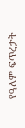የዓለም ፍጥረታት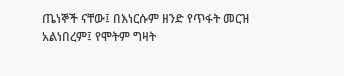ጤነኞች ናቸው፤ በእነርሱም ዘንድ የጥፋት መርዝ አልነበረም፤ የሞትም ግዛት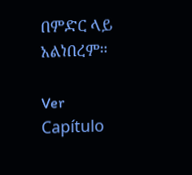በምድር ላይ አልነበረም።

Ver Capítulo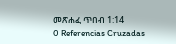መጽሐፈ ጥበብ 1:14
0 Referencias Cruzadas